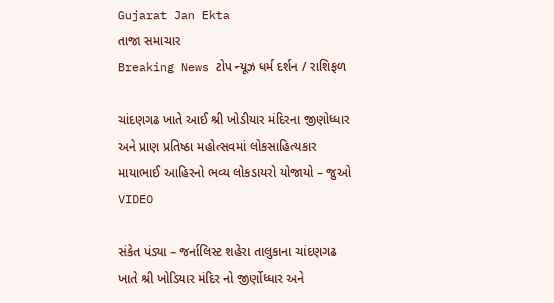Gujarat Jan Ekta
તાજા સમાચાર
Breaking News ટોપ ન્યૂઝ ધર્મ દર્શન / રાશિફળ

ચાંદણગઢ ખાતે આઈ શ્રી ખોડીયાર મંદિરના જીણોધ્ધાર અને પ્રાણ પ્રતિષ્ઠા મહોત્સવમાં લોકસાહિત્યકાર માયાભાઈ આહિરનો ભવ્ય લોકડાયરો યોજાયો – જુઓ VIDEO

સંકેત પંડ્યા – જર્નાલિસ્ટ શહેરા તાલુકાના ચાંદણગઢ ખાતે શ્રી ખોડિયાર મંદિર નો જીર્ણોધ્ધાર અને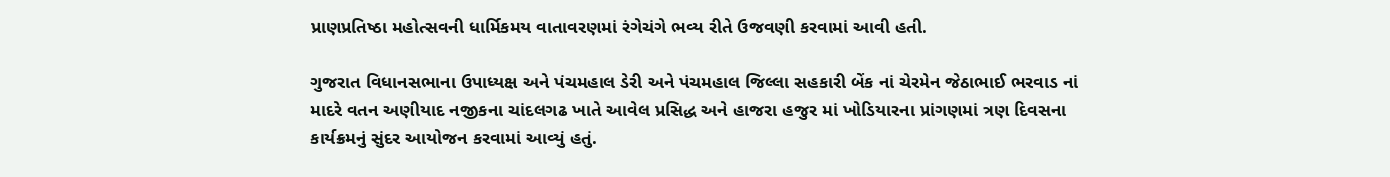પ્રાણપ્રતિષ્ઠા મહોત્સવની ધાર્મિકમય વાતાવરણમાં રંગેચંગે ભવ્ય રીતે ઉજવણી કરવામાં આવી હતી.

ગુજરાત વિધાનસભાના ઉપાધ્યક્ષ અને પંચમહાલ ડેરી અને પંચમહાલ જિલ્લા સહકારી બેંક નાં ચેરમેન જેઠાભાઈ ભરવાડ નાં માદરે વતન અણીયાદ નજીકના ચાંદલગઢ ખાતે આવેલ પ્રસિદ્ધ અને હાજરા હજુર માં ખોડિયારના પ્રાંગણમાં ત્રણ દિવસના કાર્યક્રમનું સુંદર આયોજન કરવામાં આવ્યું હતું.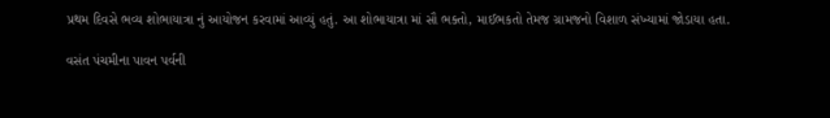પ્રથમ દિવસે ભવ્ય શોભાયાત્રા નું આયોજન કરવામાં આવ્યું હતું. આ શોભાયાત્રા માં સૌ ભક્તો, માઈભકતો તેમજ ગ્રામજનો વિશાળ સંખ્યામાં જોડાયા હતા.

વસંત પંચમીના પાવન પર્વની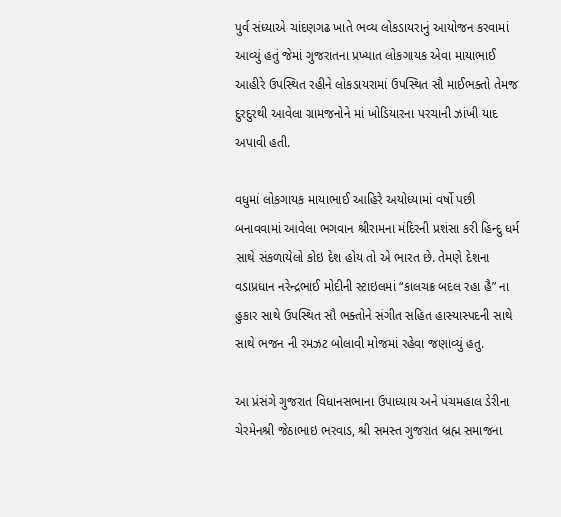પુર્વ સંધ્યાએ ચાંદણગઢ ખાતે ભવ્ય લોકડાયરાનું આયોજન કરવામાં આવ્યું હતું જેમાં ગુજરાતના પ્રખ્યાત લોકગાયક એવા માયાભાઈ આહીરે ઉપસ્થિત રહીને લોકડાયરામાં ઉપસ્થિત સૌ માઈભક્તો તેમજ દુરદુરથી આવેલા ગ્રામજનોને માં ખોડિયારના પરચાની ઝાંખી યાદ અપાવી હતી.

વધુમાં લોકગાયક માયાભાઈ આહિરે અયોધ્યામાં વર્ષો પછી બનાવવામાં આવેલા ભગવાન શ્રીરામના મંદિરની પ્રશંસા કરી હિન્દુ ધર્મ સાથે સંકળાયેલો કોઇ દેશ હોય તો એ ભારત છે. તેમણે દેશના વડાપ્રધાન નરેન્દ્રભાઈ મોદીની સ્ટાઇલમાં “કાલચક્ર બદલ રહા હૈ” ના હુકાર સાથે ઉપસ્થિત સૌ ભક્તોને સંગીત સહિત હાસ્યાસ્પદની સાથે સાથે ભજન ની રમઝટ બોલાવી મોજમાં રહેવા જણાવ્યું હતુ.

આ પ્રંસંગે ગુજરાત વિધાનસભાના ઉપાધ્યાય અને પંચમહાલ ડેરીના ચેરમેનશ્રી જેઠાભાઇ ભરવાડ, શ્રી સમસ્ત ગુજરાત બ્રહ્મ સમાજના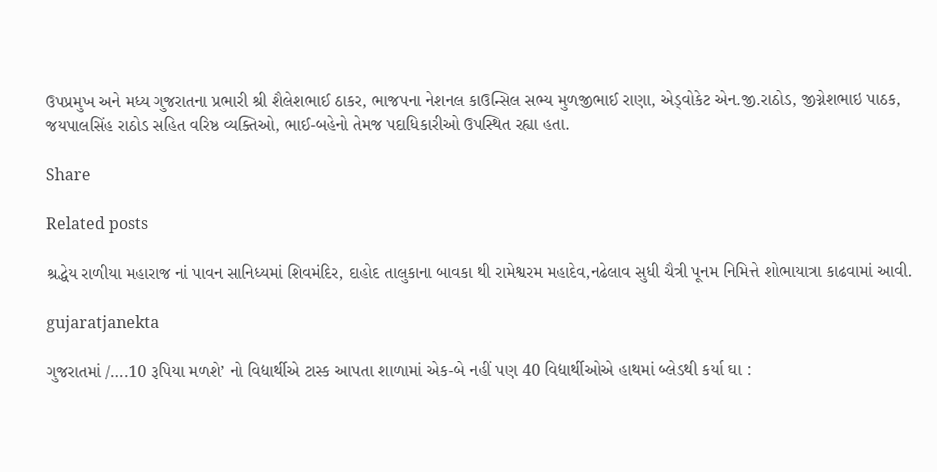ઉપપ્રમુખ અને મધ્ય ગુજરાતના પ્રભારી શ્રી શૈલેશભાઈ ઠાકર, ભાજપના નેશનલ કાઉન્સિલ સભ્ય મુળજીભાઈ રાણા, એડ્વોકેટ એન.જી.રાઠોડ, જીગ્નેશભાઇ પાઠક, જયપાલસિંહ રાઠોડ સહિત વરિષ્ઠ વ્યક્તિઓ, ભાઈ-બહેનો તેમજ પદાધિકારીઓ ઉપસ્થિત રહ્યા હતા.

Share

Related posts

શ્રદ્ધેય રાળીયા મહારાજ નાં પાવન સાનિધ્યમાં શિવમંદિર, દાહોદ તાલુકાના બાવકા થી રામેશ્વરમ મહાદેવ,નઢેલાવ સુધી ચૈત્રી પૂનમ નિમિત્તે શોભાયાત્રા કાઢવામાં આવી.

gujaratjanekta

ગુજરાતમાં /….10 રૂપિયા મળશે’ નો વિદ્યાર્થીએ ટાસ્ક આપતા શાળામાં એક-બે નહીં પણ 40 વિદ્યાર્થીઓએ હાથમાં બ્લેડથી કર્યા ઘા :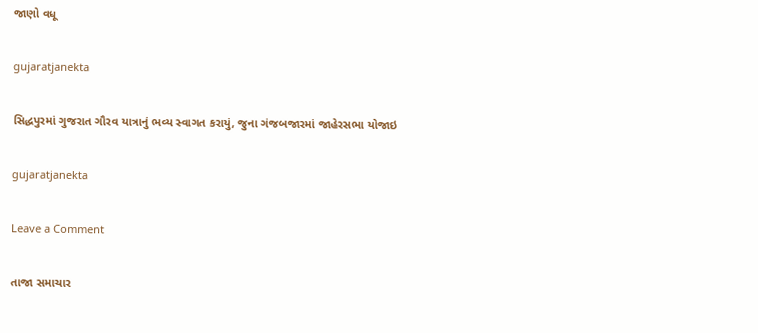જાણો વધૂ

gujaratjanekta

સિદ્ધપુરમાં ગુજરાત ગૌરવ યાત્રાનું ભવ્ય સ્વાગત કરાયું, જુના ગંજબજારમાં જાહેરસભા યોજાઇ

gujaratjanekta

Leave a Comment

તાજા સમાચાર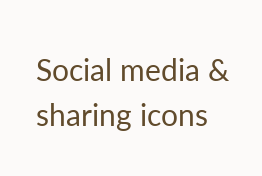Social media & sharing icons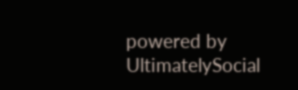powered by UltimatelySocial